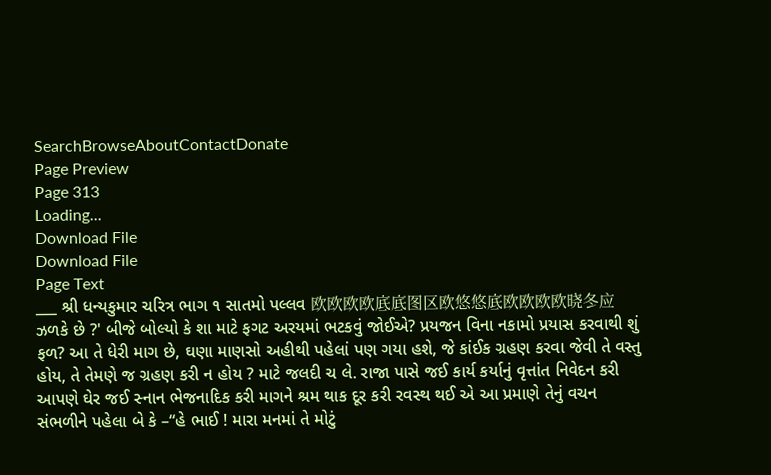SearchBrowseAboutContactDonate
Page Preview
Page 313
Loading...
Download File
Download File
Page Text
___ શ્રી ધન્યકુમાર ચરિત્ર ભાગ ૧ સાતમો પલ્લવ 欧欧欧欧底底图区欧悠悠底欧欧欧欧晓冬应 ઝળકે છે ?' બીજે બોલ્યો કે શા માટે ફગટ અરયમાં ભટકવું જોઈએ? પ્રયજન વિના નકામો પ્રયાસ કરવાથી શું ફળ? આ તે ધેરી માગ છે, ઘણા માણસો અહીથી પહેલાં પણ ગયા હશે, જે કાંઈક ગ્રહણ કરવા જેવી તે વસ્તુ હોય, તે તેમણે જ ગ્રહણ કરી ન હોય ? માટે જલદી ચ લે. રાજા પાસે જઈ કાર્ય કર્યાનું વૃત્તાંત નિવેદન કરી આપણે ઘેર જઈ સ્નાન ભેજનાદિક કરી માગને શ્રમ થાક દૂર કરી રવસ્થ થઈ એ આ પ્રમાણે તેનું વચન સંભળીને પહેલા બે કે –“હે ભાઈ ! મારા મનમાં તે મોટું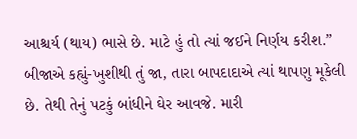આશ્ચર્ય (થાય) ભાસે છે. માટે હું તો ત્યાં જઈને નિર્ણય કરીશ.” બીજાએ કહ્યું-ખુશીથી તું જા, તારા બાપદાદાએ ત્યાં થાપણુ મૂકેલી છે. તેથી તેનું પટકું બાંધીને ઘેર આવજે. મારી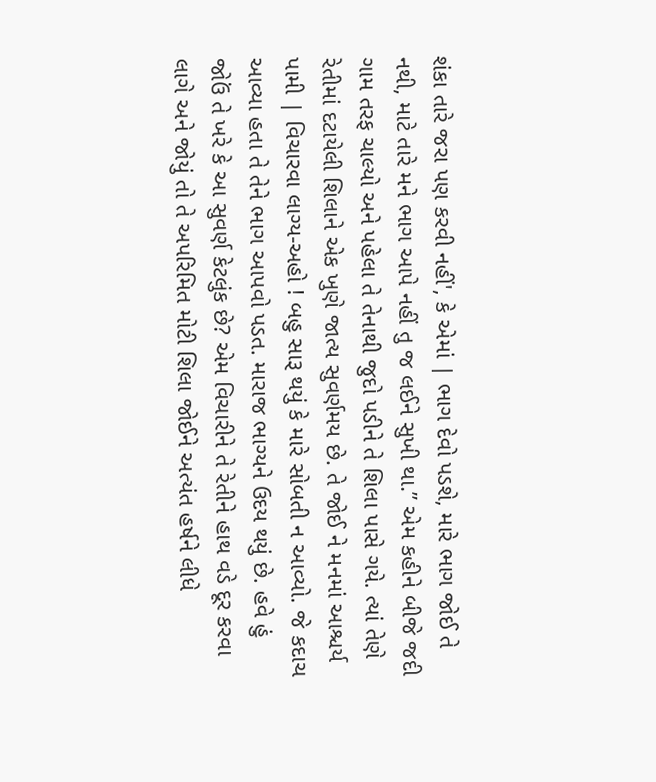શંકા તારે જરા પણ કરવી નહીં', કે એમાં | ભાગ દેવો પડશે, મારે ભાગ જોઈ તે નથી, માટે તારે મને ભાગ આપે નહીં તુ જ લઈને સુખી થા.” એમ કહીને બીજે જદી ગામ તરફ ચાલ્યો અને પહેલા તે તેનાથી જુદો પડીને તે શિલા પાસે ગયે. ત્યાં તેણે રેતીમાં દટાયેલી શિલાને એક ખુણે જાત્ય સુવર્ણમય છે. તે જોઈ ને મનમાં આશ્ચર્ય પામી | વિચારવા લાગ્ય-અહો ! બહુ સારૂ થયું કે મારે સોબતી ન આવ્યો. જે કદાચ આવ્યા હતા તે તેને ભાગ આપવો પડત. મારાજ ભાગ્યને ઉદય થયું છે. હવે હું જોઉં તે ખરે કે આ સુવર્ણ કેટલુંક છે? એમ વિચારીને તે રેતીને હાથ વડે દૂર કરવા લાગે અને જોયું તો તે અપરિમિત મોટી શિલા જોઈને અત્યંત હર્ષને લીધે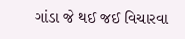ગાંડા જે થઈ જઈ વિચારવા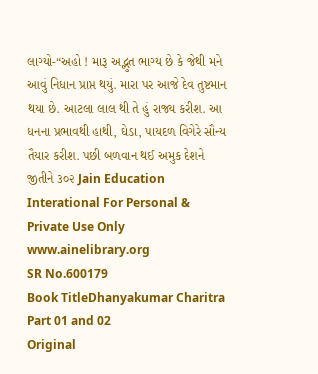લાગ્યો-“અહો ! મારૂ અદ્ભુત ભાગ્ય છે કે જેથી મને આવું નિધાન પ્રાપ્ત થયું. મારા પર આજે દેવ તુષ્ટમાન થયા છે. આટલા લાલ થી તે હું રાજ્ય કરીશ. આ ધનના પ્રભાવથી હાથી, ઘેડા, પાયદળ વિગેરે સૌન્ય તૈયાર કરીશ. પછી બળવાન થઈ અમુક દેશને જીતીને ૩૦૨ Jain Education Interational For Personal & Private Use Only www.ainelibrary.org
SR No.600179
Book TitleDhanyakumar Charitra Part 01 and 02
Original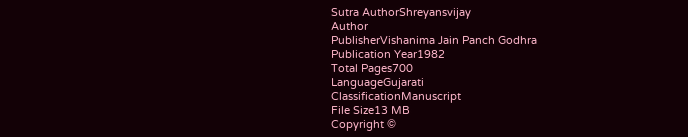Sutra AuthorShreyansvijay
Author
PublisherVishanima Jain Panch Godhra
Publication Year1982
Total Pages700
LanguageGujarati
ClassificationManuscript
File Size13 MB
Copyright ©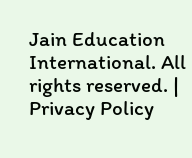Jain Education International. All rights reserved. | Privacy Policy